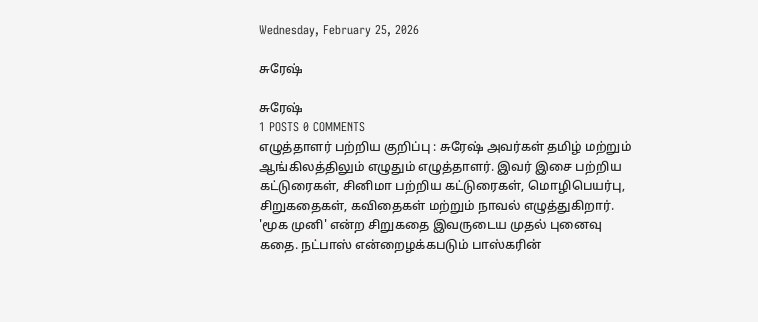Wednesday, February 25, 2026

சுரேஷ்

சுரேஷ்
1 POSTS 0 COMMENTS
எழுத்தாளர் பற்றிய குறிப்பு : சுரேஷ் அவர்கள் தமிழ் மற்றும் ஆங்கிலத்திலும் எழுதும் எழுத்தாளர். இவர் இசை பற்றிய கட்டுரைகள், சினிமா பற்றிய கட்டுரைகள், மொழிபெயர்பு, சிறுகதைகள், கவிதைகள் மற்றும் நாவல் எழுத்துகிறார். 'மூக முனி' என்ற சிறுகதை இவருடைய முதல் புனைவு கதை. நட்பாஸ் என்றைழக்கபடும் பாஸ்கரின்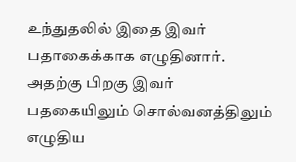உந்துதலில் இதை இவர் பதாகைக்காக எழுதினார். அதற்கு பிறகு இவர் பதகையிலும் சொல்வனத்திலும் எழுதிய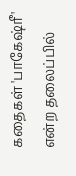கதைகள் 'பாகேஷ்ரீ' என்ற தலைப்பில்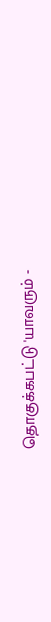தொகுக்கபட்டு 'யாவரும் -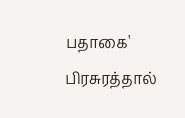பதாகை' பிரசுரத்தால்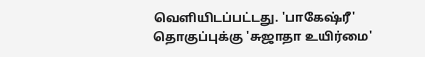வெளியிடப்பட்டது. 'பாகேஷ்ரீ' தொகுப்புக்கு 'சுஜாதா உயிர்மை'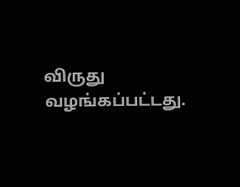விருது வழங்கப்பட்டது.